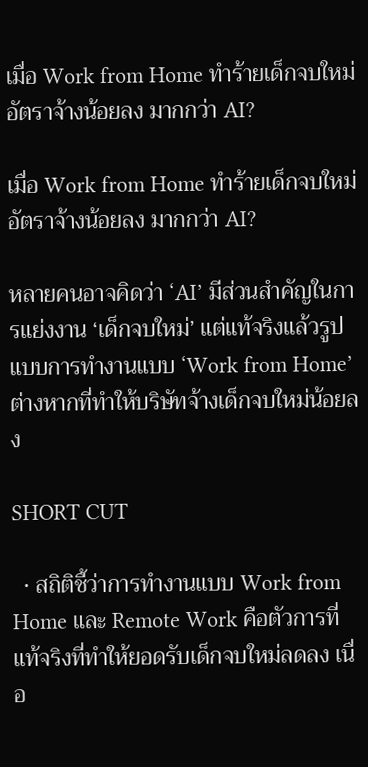เมื่อ Work from Home ทำร้ายเด็กจบใหม่ อัตราจ้างน้อยลง มากกว่า AI?

เมื่อ Work from Home ทำร้ายเด็กจบใหม่ อัตราจ้างน้อยลง มากกว่า AI?

หลายคนอาจคิดว่า ‘AI’ มีส่วนสำคัญในการแย่งงาน ‘เด็กจบใหม่’ แต่แท้จริงแล้วรูปแบบการทำงานแบบ ‘Work from Home’ ต่างหากที่ทำให้บริษัทจ้างเด็กจบใหม่น้อยลง

SHORT CUT

  • สถิติชี้ว่าการทำงานแบบ Work from Home และ Remote Work คือตัวการที่แท้จริงที่ทำให้ยอดรับเด็กจบใหม่ลดลง เนื่อ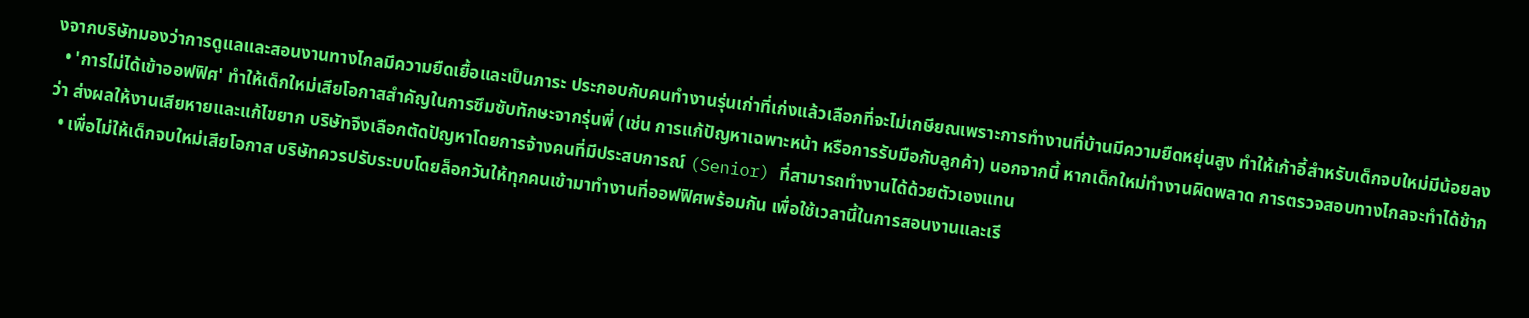งจากบริษัทมองว่าการดูแลและสอนงานทางไกลมีความยืดเยื้อและเป็นภาระ ประกอบกับคนทำงานรุ่นเก่าที่เก่งแล้วเลือกที่จะไม่เกษียณเพราะการทำงานที่บ้านมีความยืดหยุ่นสูง ทำให้เก้าอี้สำหรับเด็กจบใหม่มีน้อยลง
  • 'การไม่ได้เข้าออฟฟิศ' ทำให้เด็กใหม่เสียโอกาสสำคัญในการซึมซับทักษะจากรุ่นพี่ (เช่น การแก้ปัญหาเฉพาะหน้า หรือการรับมือกับลูกค้า) นอกจากนี้ หากเด็กใหม่ทำงานผิดพลาด การตรวจสอบทางไกลจะทำได้ช้ากว่า ส่งผลให้งานเสียหายและแก้ไขยาก บริษัทจึงเลือกตัดปัญหาโดยการจ้างคนที่มีประสบการณ์ (Senior) ที่สามารถทำงานได้ด้วยตัวเองแทน
  • เพื่อไม่ให้เด็กจบใหม่เสียโอกาส บริษัทควรปรับระบบโดยล็อกวันให้ทุกคนเข้ามาทำงานที่ออฟฟิศพร้อมกัน เพื่อใช้เวลานี้ในการสอนงานและเรี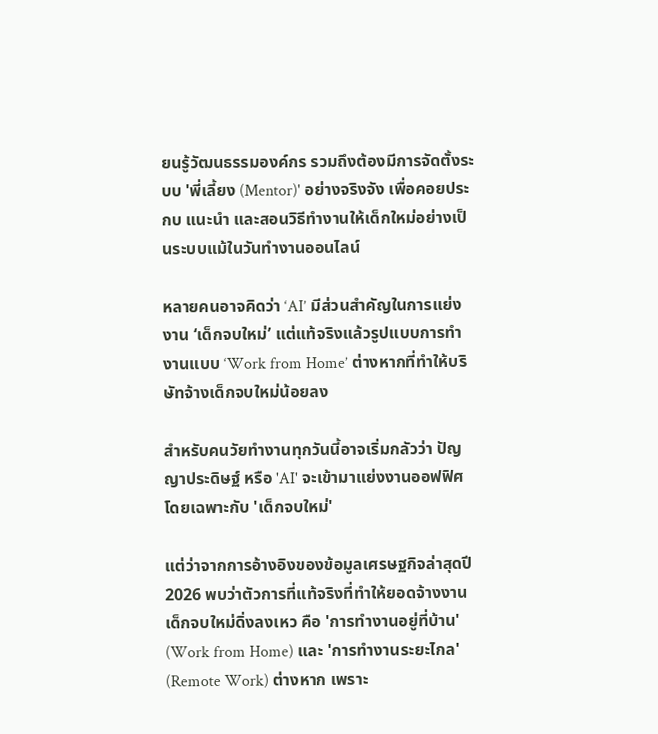ยนรู้วัฒนธรรมองค์กร รวมถึงต้องมีการจัดตั้งระบบ 'พี่เลี้ยง (Mentor)' อย่างจริงจัง เพื่อคอยประกบ แนะนำ และสอนวิธีทำงานให้เด็กใหม่อย่างเป็นระบบแม้ในวันทำงานออนไลน์

หลายคนอาจคิดว่า ‘AI’ มีส่วนสำคัญในการแย่งงาน ‘เด็กจบใหม่’ แต่แท้จริงแล้วรูปแบบการทำงานแบบ ‘Work from Home’ ต่างหากที่ทำให้บริษัทจ้างเด็กจบใหม่น้อยลง

สำหรับคนวัยทำงานทุกวันนี้อาจเริ่มกลัวว่า ปัญญาประดิษฐ์ หรือ 'AI' จะเข้ามาแย่งงานออฟฟิศ โดยเฉพาะกับ 'เด็กจบใหม่'

แต่ว่าจากการอ้างอิงของข้อมูลเศรษฐกิจล่าสุดปี 2026 พบว่าตัวการที่แท้จริงที่ทำให้ยอดจ้างงานเด็กจบใหม่ดิ่งลงเหว คือ 'การทำงานอยู่ที่บ้าน' (Work from Home) และ 'การทำงานระยะไกล' (Remote Work) ต่างหาก เพราะ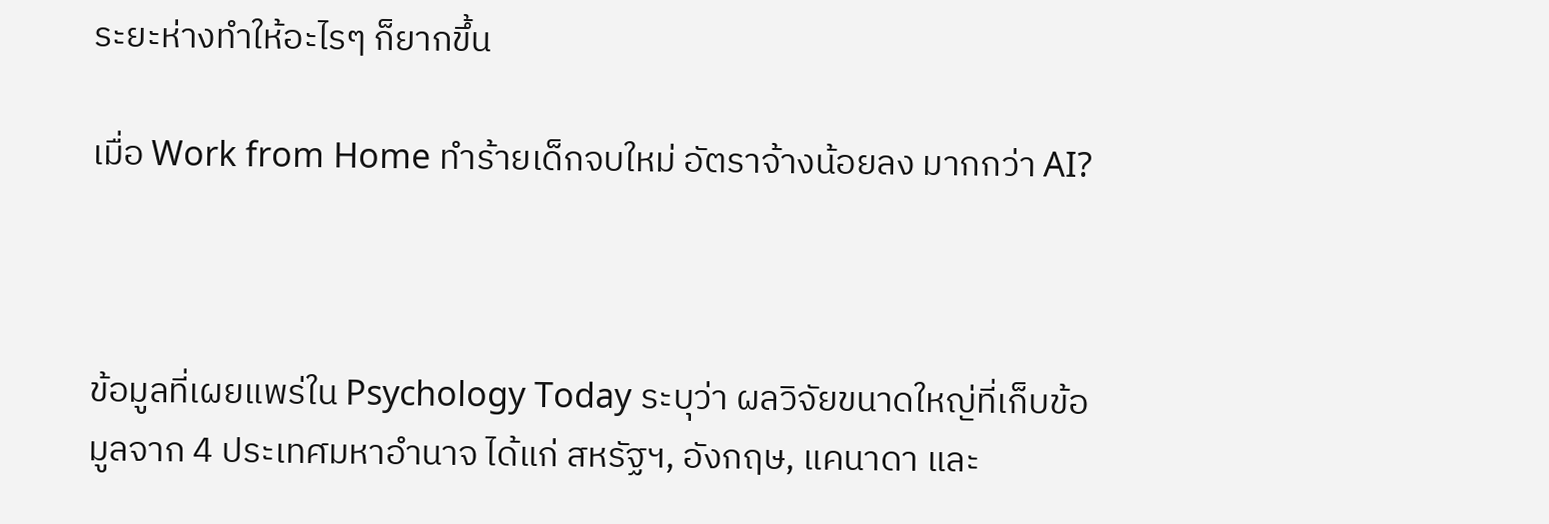ระยะห่างทำให้อะไรๆ ก็ยากขึ้น

เมื่อ Work from Home ทำร้ายเด็กจบใหม่ อัตราจ้างน้อยลง มากกว่า AI?



ข้อมูลที่เผยแพร่ใน Psychology Today ระบุว่า ผลวิจัยขนาดใหญ่ที่เก็บข้อมูลจาก 4 ประเทศมหาอำนาจ ได้แก่ สหรัฐฯ, อังกฤษ, แคนาดา และ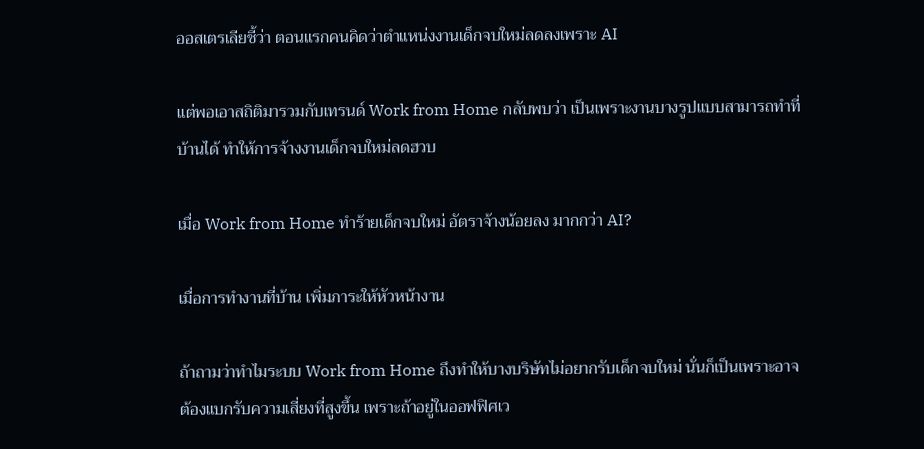ออสเตรเลียชี้ว่า ตอนแรกคนคิดว่าตำแหน่งงานเด็กจบใหม่ลดลงเพราะ AI

แต่พอเอาสถิติมารวมกับเทรนด์ Work from Home กลับพบว่า เป็นเพราะงานบางรูปแบบสามารถทำที่บ้านได้ ทำให้การจ้างงานเด็กจบใหม่ลดฮวบ

เมื่อ Work from Home ทำร้ายเด็กจบใหม่ อัตราจ้างน้อยลง มากกว่า AI?

เมื่อการทำงานที่บ้าน เพิ่มภาระให้หัวหน้างาน

ถ้าถามว่าทำไมระบบ Work from Home ถึงทำให้บางบริษัทไม่อยากรับเด็กจบใหม่ นั่นก็เป็นเพราะอาจต้องแบกรับความเสี่ยงที่สูงขึ้น เพราะถ้าอยู่ในออฟฟิศเว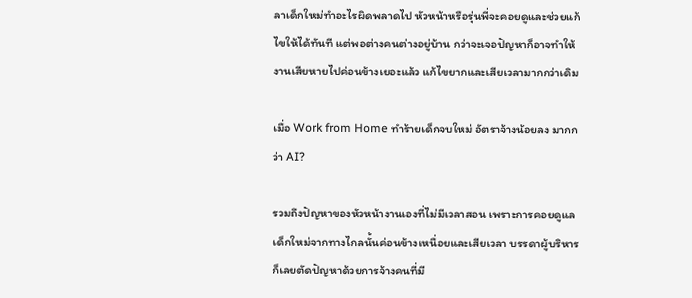ลาเด็กใหม่ทำอะไรผิดพลาดไป หัวหน้าหรือรุ่นพี่จะคอยดูและช่วยแก้ไขให้ได้ทันที แต่พอต่างคนต่างอยู่บ้าน กว่าจะเจอปัญหาก็อาจทำให้งานเสียหายไปค่อนข้างเยอะแล้ว แก้ไขยากและเสียเวลามากกว่าเดิม

เมื่อ Work from Home ทำร้ายเด็กจบใหม่ อัตราจ้างน้อยลง มากกว่า AI?

รวมถึงปัญหาของหัวหน้างานเองที่ไม่มีเวลาสอน เพราะการคอยดูแลเด็กใหม่จากทางไกลนั้นค่อนข้างเหนื่อยและเสียเวลา บรรดาผู้บริหารก็เลยตัดปัญหาด้วยการจ้างคนที่มี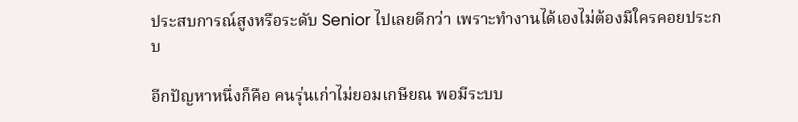ประสบการณ์สูงหรือระดับ Senior ไปเลยดีกว่า เพราะทำงานได้เองไม่ต้องมีใครคอยประกบ

อีกปัญหาหนึ่งก็คือ คนรุ่นเก่าไม่ยอมเกษียณ พอมีระบบ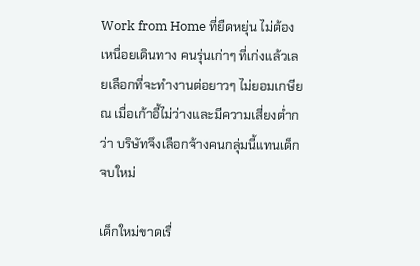Work from Home ที่ยืดหยุ่น ไม่ต้องเหนื่อยเดินทาง คนรุ่นเก่าๆ ที่เก่งแล้วเลยเลือกที่จะทำงานต่อยาวๆ ไม่ยอมเกษียณ เมื่อเก้าอี้ไม่ว่างและมีความเสี่ยงต่ำกว่า บริษัทจึงเลือกจ้างคนกลุ่มนี้แทนเด็กจบใหม่

เด็กใหม่ขาดเรื่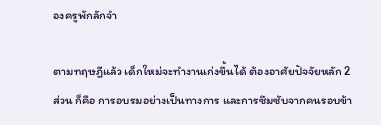องครูพักลักจำ

ตามทฤษฎีแล้ว เด็กใหม่จะทำงานเก่งขึ้นได้ ต้องอาศัยปัจจัยหลัก 2 ส่วน ก็คือ การอบรมอย่างเป็นทางการ และการซึมซับจากคนรอบข้า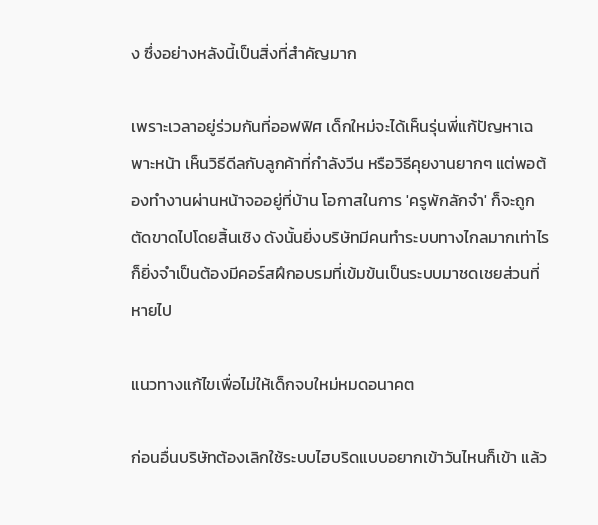ง ซึ่งอย่างหลังนี้เป็นสิ่งที่สำคัญมาก

เพราะเวลาอยู่ร่วมกันที่ออฟฟิศ เด็กใหม่จะได้เห็นรุ่นพี่แก้ปัญหาเฉพาะหน้า เห็นวิธีดีลกับลูกค้าที่กำลังวีน หรือวิธีคุยงานยากๆ แต่พอต้องทำงานผ่านหน้าจออยู่ที่บ้าน โอกาสในการ 'ครูพักลักจำ' ก็จะถูกตัดขาดไปโดยสิ้นเชิง ดังนั้นยิ่งบริษัทมีคนทำระบบทางไกลมากเท่าไร ก็ยิ่งจำเป็นต้องมีคอร์สฝึกอบรมที่เข้มข้นเป็นระบบมาชดเชยส่วนที่หายไป

แนวทางแก้ไขเพื่อไม่ให้เด็กจบใหม่หมดอนาคต

ก่อนอื่นบริษัทต้องเลิกใช้ระบบไฮบริดแบบอยากเข้าวันไหนก็เข้า แล้ว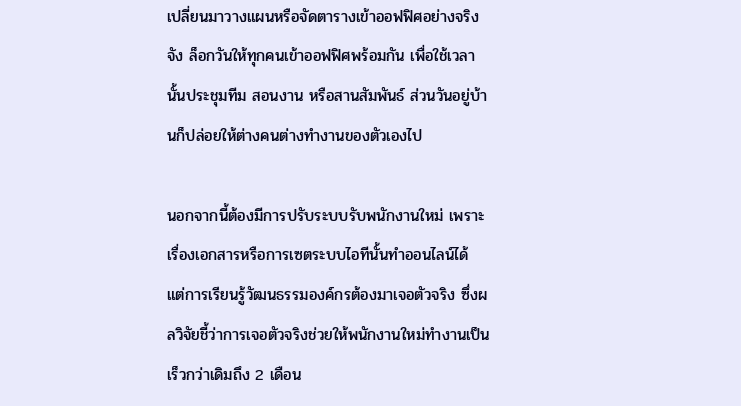เปลี่ยนมาวางแผนหรือจัดตารางเข้าออฟฟิศอย่างจริงจัง ล็อกวันให้ทุกคนเข้าออฟฟิศพร้อมกัน เพื่อใช้เวลานั้นประชุมทีม สอนงาน หรือสานสัมพันธ์ ส่วนวันอยู่บ้านก็ปล่อยให้ต่างคนต่างทำงานของตัวเองไป

นอกจากนี้ต้องมีการปรับระบบรับพนักงานใหม่ เพราะเรื่องเอกสารหรือการเซตระบบไอทีนั้นทำออนไลน์ได้ แต่การเรียนรู้วัฒนธรรมองค์กรต้องมาเจอตัวจริง ซึ่งผลวิจัยชี้ว่าการเจอตัวจริงช่วยให้พนักงานใหม่ทำงานเป็นเร็วกว่าเดิมถึง 2 เดือน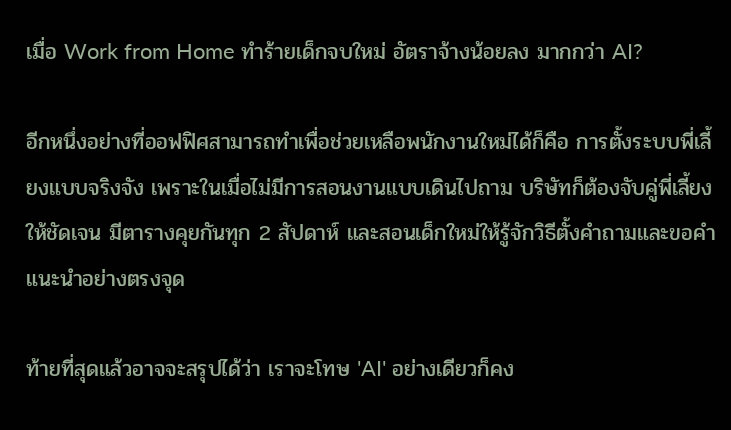เมื่อ Work from Home ทำร้ายเด็กจบใหม่ อัตราจ้างน้อยลง มากกว่า AI?

อีกหนึ่งอย่างที่ออฟฟิศสามารถทำเพื่อช่วยเหลือพนักงานใหม่ได้ก็คือ การตั้งระบบพี่เลี้ยงแบบจริงจัง เพราะในเมื่อไม่มีการสอนงานแบบเดินไปถาม บริษัทก็ต้องจับคู่พี่เลี้ยงให้ชัดเจน มีตารางคุยกันทุก 2 สัปดาห์ และสอนเด็กใหม่ให้รู้จักวิธีตั้งคำถามและขอคำแนะนำอย่างตรงจุด

ท้ายที่สุดแล้วอาจจะสรุปได้ว่า เราจะโทษ 'AI' อย่างเดียวก็คง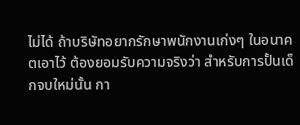ไม่ได้ ถ้าบริษัทอยากรักษาพนักงานเก่งๆ ในอนาคตเอาไว้ ต้องยอมรับความจริงว่า สำหรับการปั้นเด็กจบใหม่นั้น กา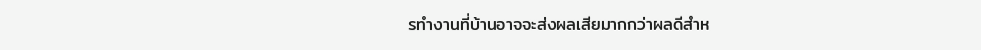รทำงานที่บ้านอาจจะส่งผลเสียมากกว่าผลดีสำห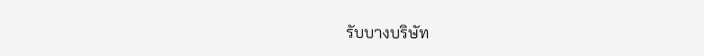รับบางบริษัท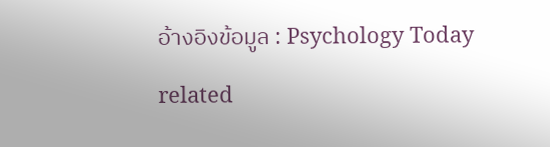อ้างอิงข้อมูล : Psychology Today

related